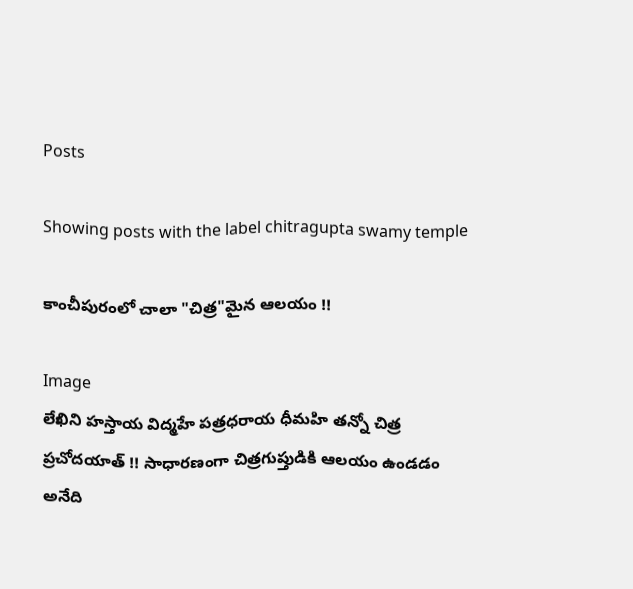Posts

Showing posts with the label chitragupta swamy temple

కాంచీపురంలో చాలా "చిత్ర"మైన ఆలయం !!

Image
లేఖిని హస్తాయ విద్మహే పత్రధరాయ ధీమహి తన్నో చిత్ర ప్రచోదయాత్ !! సాధారణంగా చిత్రగుప్తుడికి ఆలయం ఉండడం అనేది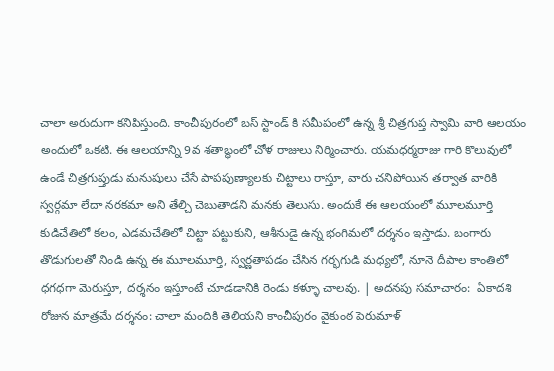చాలా అరుదుగా కనిపిస్తుంది. కాంచీపురంలో బస్ స్టాండ్ కి సమీపంలో ఉన్న శ్రీ చిత్రగుప్త స్వామి వారి ఆలయం అందులో ఒకటి. ఈ ఆలయాన్ని 9వ శతాబ్ధంలో చోళ రాజులు నిర్మించారు. యమధర్మరాజు గారి కొలువులో ఉండే చిత్రగుప్తుడు మనుషులు చేసే పాపపుణ్యాలకు చిట్టాలు రాస్తూ, వారు చనిపోయిన తర్వాత వారికి స్వర్గమా లేదా నరకమా అని తేల్చి చెబుతాడని మనకు తెలుసు. అందుకే ఈ ఆలయంలో మూలమూర్తి కుడిచేతిలో కలం, ఎడమచేతిలో చిట్టా పట్టుకుని, ఆశీనుడై ఉన్న భంగిమలో దర్శనం ఇస్తాడు. బంగారు తొడుగులతో నిండి ఉన్న ఈ మూలమూర్తి, స్వర్ణతాపడం చేసిన గర్భగుడి మధ్యలో, నూనె దీపాల కాంతిలో ధగధగా మెరుస్తూ, దర్శనం ఇస్తూంటే చూడడానికి రెండు కళ్ళూ చాలవు. | అదనపు సమాచారం:  ఏకాదశి రోజున మాత్రమే దర్శనం: చాలా మందికి తెలియని కాంచీపురం వైకుంఠ పెరుమాళ్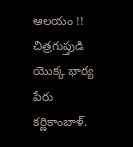ఆలయం !! చిత్రగుప్తుడి యొక్క భార్య పేరు కర్ణికాంబాళ్.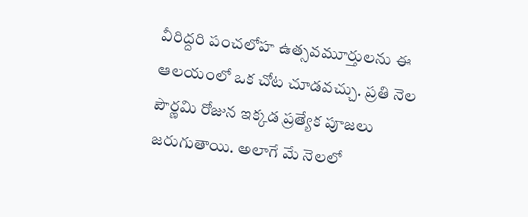వీరిద్దరి పంచలోహ ఉత్సవమూర్తులను ఈ ఆలయంలో ఒక చోట చూడవచ్చు. ప్రతి నెల పౌర్ణమి రోజున ఇక్కడ ప్రత్యేక పూజలు జరుగుతాయి. అలాగే మే నెలలో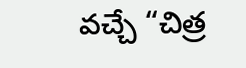వచ్చే “చిత్ర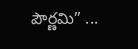పౌర్ణమి” ...